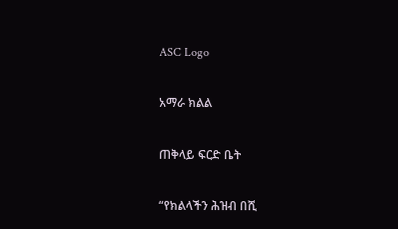ASC Logo

አማራ ክልል

ጠቅላይ ፍርድ ቤት

“የክልላችን ሕዝብ በሺ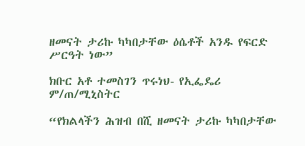ዘመናት ታሪኩ ካካበታቸው ዕሴቶች አንዱ የፍርድ ሥርዓት ነው”

ክቡር አቶ ተመስገን ጥሩነህ- የኢፌዴሪ ም/ጠ/ሚኒስትር

“የክልላችን ሕዝብ በሺ ዘመናት ታሪኩ ካካበታቸው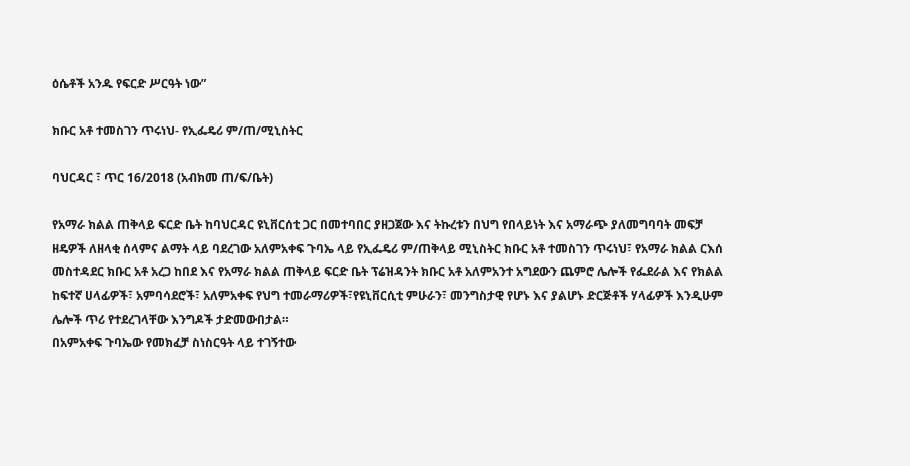ዕሴቶች አንዱ የፍርድ ሥርዓት ነው”

ክቡር አቶ ተመስገን ጥሩነህ- የኢፌዴሪ ም/ጠ/ሚኒስትር

ባህርዳር ፣ ጥር 16/2018 (አብክመ ጠ/ፍ/ቤት)

የአማራ ክልል ጠቅላይ ፍርድ ቤት ከባህርዳር ዩኒቨርሰቲ ጋር በመተባበር ያዘጋጀው እና ትኩረቱን በህግ የበላይነት እና አማራጭ ያለመግባባት መፍቻ ዘዴዎች ለዘላቂ ሰላምና ልማት ላይ ባደረገው አለምአቀፍ ጉባኤ ላይ የኢፌዴሪ ም/ጠቅላይ ሚኒስትር ክቡር አቶ ተመስገን ጥሩነህ፣ የአማራ ክልል ርእሰ መስተዳደር ክቡር አቶ አረጋ ከበደ እና የአማራ ክልል ጠቅላይ ፍርድ ቤት ፕሬዝዳንት ክቡር አቶ አለምአንተ አግደውን ጨምሮ ሌሎች የፌደራል እና የክልል ከፍተኛ ሀላፊዎች፣ አምባሳደሮች፣ አለምአቀፍ የህግ ተመራማሪዎች፣የዩኒቨርሲቲ ምሁራን፣ መንግስታዊ የሆኑ እና ያልሆኑ ድርጅቶች ሃላፊዎች እንዲሁም ሌሎች ጥሪ የተደረገላቸው እንግዶች ታድመውበታል።
በአምአቀፍ ጉባኤው የመክፈቻ ስነስርዓት ላይ ተገኝተው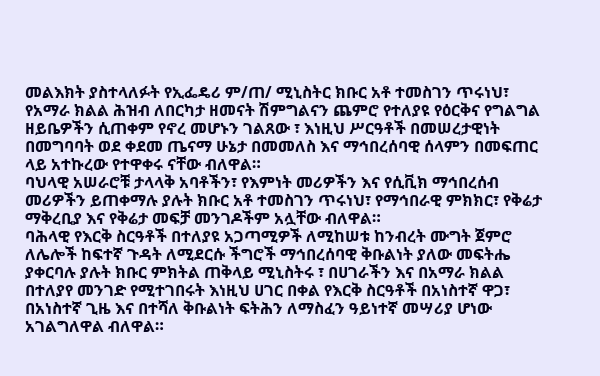መልእክት ያስተላለፉት የኢፌዴሪ ም/ጠ/ ሚኒስትር ክቡር አቶ ተመስገን ጥሩነህ፣ የአማራ ክልል ሕዝብ ለበርካታ ዘመናት ሽምግልናን ጨምሮ የተለያዩ የዕርቅና የግልግል ዘይቤዎችን ሲጠቀም የኖረ መሆኑን ገልጸው ፣ እነዚህ ሥርዓቶች በመሠረታዊነት በመግባባት ወደ ቀደመ ጤናማ ሁኔታ በመመለስ እና ማኅበረሰባዊ ሰላምን በመፍጠር ላይ አተኩረው የተዋቀሩ ናቸው ብለዋል።
ባህላዊ አሠራሮቹ ታላላቅ አባቶችን፣ የእምነት መሪዎችን እና የሲቪክ ማኅበረሰብ መሪዎችን ይጠቀማሉ ያሉት ክቡር አቶ ተመስገን ጥሩነህ፣ የማኅበራዊ ምክክር፣ የቅሬታ ማቅረቢያ እና የቅሬታ መፍቻ መንገዶችም አሏቸው ብለዋል።
ባሕላዊ የእርቅ ስርዓቶች በተለያዩ አጋጣሚዎች ለሚከሠቱ ከንብረት ሙግት ጀምሮ ለሌሎች ከፍተኛ ጉዳት ለሚደርሱ ችግሮች ማኅበረሰባዊ ቅቡልነት ያለው መፍትሔ ያቀርባሉ ያሉት ክቡር ምክትል ጠቅላይ ሚኒስትሩ ፣ በሀገራችን እና በአማራ ክልል በተለያየ መንገድ የሚተገበሩት እነዚህ ሀገር በቀል የእርቅ ስርዓቶች በአነስተኛ ዋጋ፣ በአነስተኛ ጊዜ እና በተሻለ ቅቡልነት ፍትሕን ለማስፈን ዓይነተኛ መሣሪያ ሆነው አገልግለዋል ብለዋል።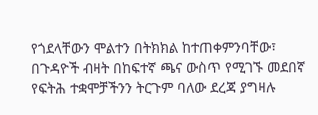የጎደላቸውን ሞልተን በትክክል ከተጠቀምንባቸው፣ በጉዳዮች ብዛት በከፍተኛ ጫና ውስጥ የሚገኙ መደበኛ የፍትሕ ተቋሞቻችንን ትርጉም ባለው ደረጃ ያግዛሉ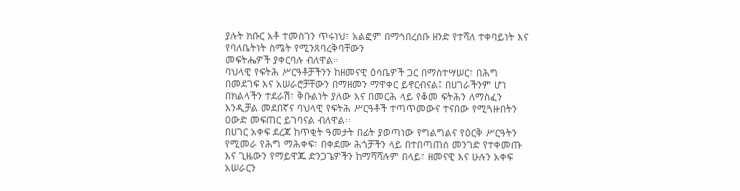ያሉት ክቡር አቶ ተመስገን ጥሩነህ፣ አልፎም በማኅበረሰቡ ዘንድ የተሻለ ተቀባይነት እና የባለቤትነት ስሜት የሚንጸባረቅባቸውን
መፍትሔዎች ያቀርባሉ ብለዋል።
ባህላዊ የፍትሕ ሥርዓቶቻችንን ከዘመናዊ ዕሳቤዎች ጋር በማስተሣሠር፣ በሕግ በመደገፍ እና አሠራሮቻቸውን በማዘመን ማዋቀር ይኖርብናል፤ በሀገራችንም ሆነ በክልላችን ተደራሽ፣ ቅቡልነት ያለው እና በመርሕ ላይ የቆመ ፍትሕን ለማስፈን እንዲቻል መደበኛና ባህላዊ የፍትሕ ሥርዓቶች ተጣጥመውና ተናበው የሚጓዙበትን ዐውድ መፍጠር ይገባናል ብለዋል፡፡
በሀገር አቀፍ ደረጃ ከጥቂት ዓመታት በፊት ያወጣነው የግልግልና የዕርቅ ሥርዓትን የሚመራ የሕግ ማሕቀፍ፣ በቀደሙ ሕጎቻችን ላይ በተበጣጠሰ መንገድ የተቀመጡ እና ጊዜውን የማይዋጁ ድንጋጌዎችን ከማሻሻሉም በላይ፣ ዘመናዊ እና ሁሉን አቀፍ አሠራርን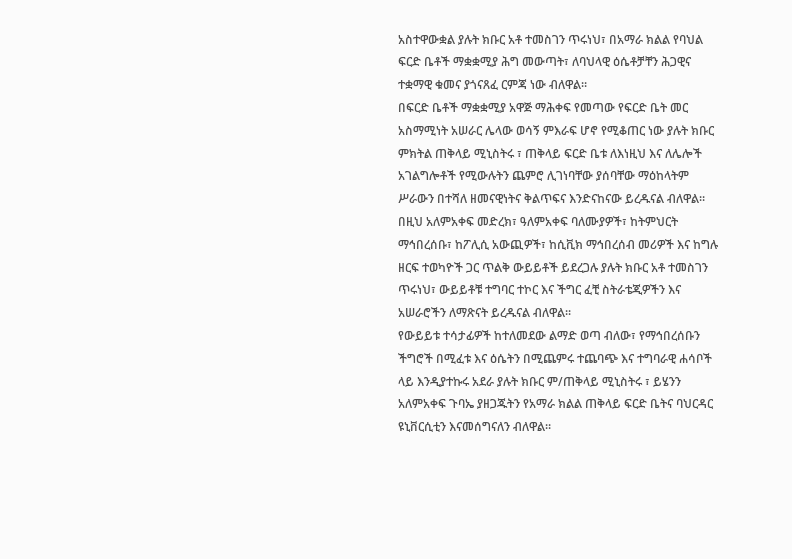አስተዋውቋል ያሉት ክቡር አቶ ተመስገን ጥሩነህ፣ በአማራ ክልል የባህል ፍርድ ቤቶች ማቋቋሚያ ሕግ መውጣት፣ ለባህላዊ ዕሴቶቻቸን ሕጋዊና ተቋማዊ ቁመና ያጎናጸፈ ርምጃ ነው ብለዋል።
በፍርድ ቤቶች ማቋቋሚያ አዋጅ ማሕቀፍ የመጣው የፍርድ ቤት መር አስማሚነት አሠራር ሌላው ወሳኝ ምእራፍ ሆኖ የሚቆጠር ነው ያሉት ክቡር ምክትል ጠቅላይ ሚኒስትሩ ፣ ጠቅላይ ፍርድ ቤቱ ለእነዚህ እና ለሌሎች አገልግሎቶች የሚውሉትን ጨምሮ ሊገነባቸው ያሰባቸው ማዕከላትም ሥራውን በተሻለ ዘመናዊነትና ቅልጥፍና እንድናከናው ይረዱናል ብለዋል።
በዚህ አለምአቀፍ መድረክ፣ ዓለምአቀፍ ባለሙያዎች፣ ከትምህርት ማኅበረሰቡ፣ ከፖሊሲ አውጪዎች፣ ከሲቪክ ማኅበረሰብ መሪዎች እና ከግሉ ዘርፍ ተወካዮች ጋር ጥልቅ ውይይቶች ይደረጋሉ ያሉት ክቡር አቶ ተመስገን ጥሩነህ፣ ውይይቶቹ ተግባር ተኮር እና ችግር ፈቺ ስትራቴጂዎችን እና አሠራሮችን ለማጽናት ይረዱናል ብለዋል፡፡
የውይይቱ ተሳታፊዎች ከተለመደው ልማድ ወጣ ብለው፣ የማኅበረሰቡን ችግሮች በሚፈቱ እና ዕሴትን በሚጨምሩ ተጨባጭ እና ተግባራዊ ሐሳቦች ላይ እንዲያተኩሩ አደራ ያሉት ክቡር ም/ጠቅላይ ሚኒስትሩ ፣ ይሄንን አለምአቀፍ ጉባኤ ያዘጋጁትን የአማራ ክልል ጠቅላይ ፍርድ ቤትና ባህርዳር ዩኒቨርሲቲን እናመሰግናለን ብለዋል።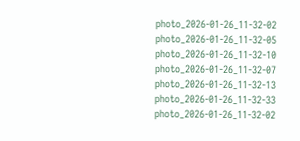photo_2026-01-26_11-32-02
photo_2026-01-26_11-32-05
photo_2026-01-26_11-32-10
photo_2026-01-26_11-32-07
photo_2026-01-26_11-32-13
photo_2026-01-26_11-32-33
photo_2026-01-26_11-32-02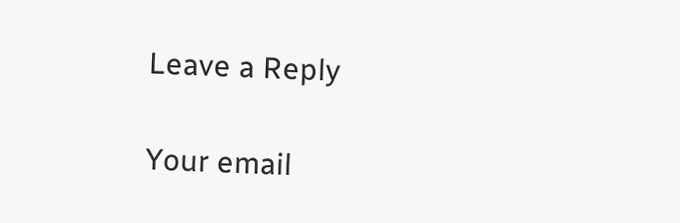Leave a Reply

Your email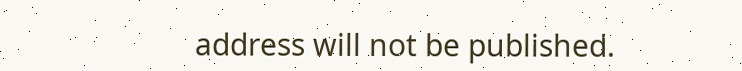address will not be published.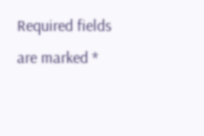Required fields are marked *